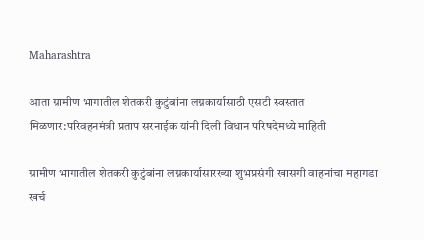Maharashtra

आता ग्रामीण भागातील शेतकरी कुटुंबांना लग्नकार्यासाठी एसटी स्वस्तात मिळणार:परिवहनमंत्री प्रताप सरनाईक यांनी दिली विधान परिषदेमध्ये माहिती

ग्रामीण भागातील शेतकरी कुटुंबांना लग्नकार्यासारख्या शुभप्रसंगी खासगी वाहनांचा महागडा खर्च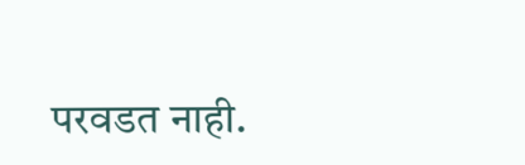परवडत नाही.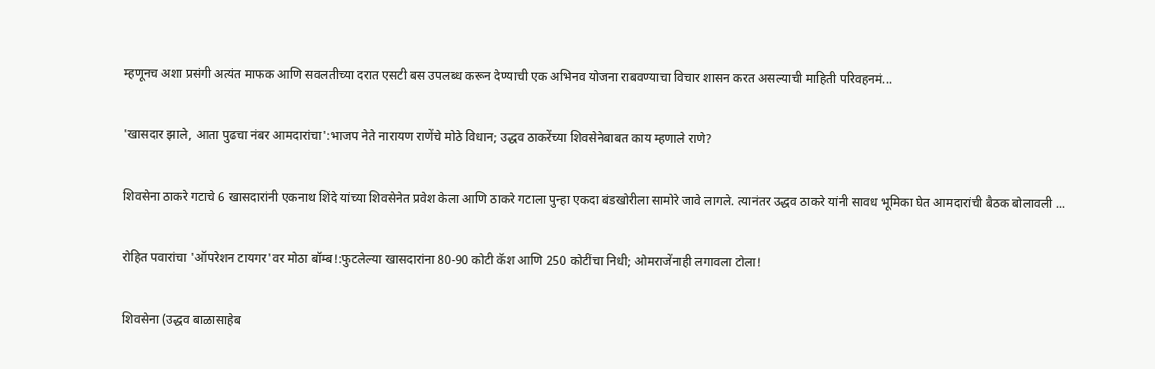म्हणूनच अशा प्रसंगी अत्यंत माफक आणि सवलतीच्या दरात एसटी बस उपलब्ध करून देण्याची एक अभिनव योजना राबवण्याचा विचार शासन करत असल्याची माहिती परिवहनमं...

'खासदार झाले, आता पुढचा नंबर आमदारांचा':भाजप नेते नारायण राणेंचे मोठे विधान; उद्धव ठाकरेंच्या शिवसेनेबाबत काय म्हणाले राणे?

शिवसेना ठाकरे गटाचे 6 खासदारांनी एकनाथ शिंदे यांच्या शिवसेनेत प्रवेश केला आणि ठाकरे गटाला पुन्हा एकदा बंडखोरीला सामोरे जावे लागले. त्यानंतर उद्धव ठाकरे यांनी सावध भूमिका घेत आमदारांची बैठक बोलावली ...

रोहित पवारांचा 'ऑपरेशन टायगर'वर मोठा बॉम्ब!:फुटलेल्या खासदारांना 80-90 कोटी कॅश आणि 250 कोटींचा निधी; ओमराजेंनाही लगावला टोला!

शिवसेना (उद्धव बाळासाहेब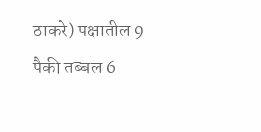ठाकरे) पक्षातील 9 पैकी तब्बल 6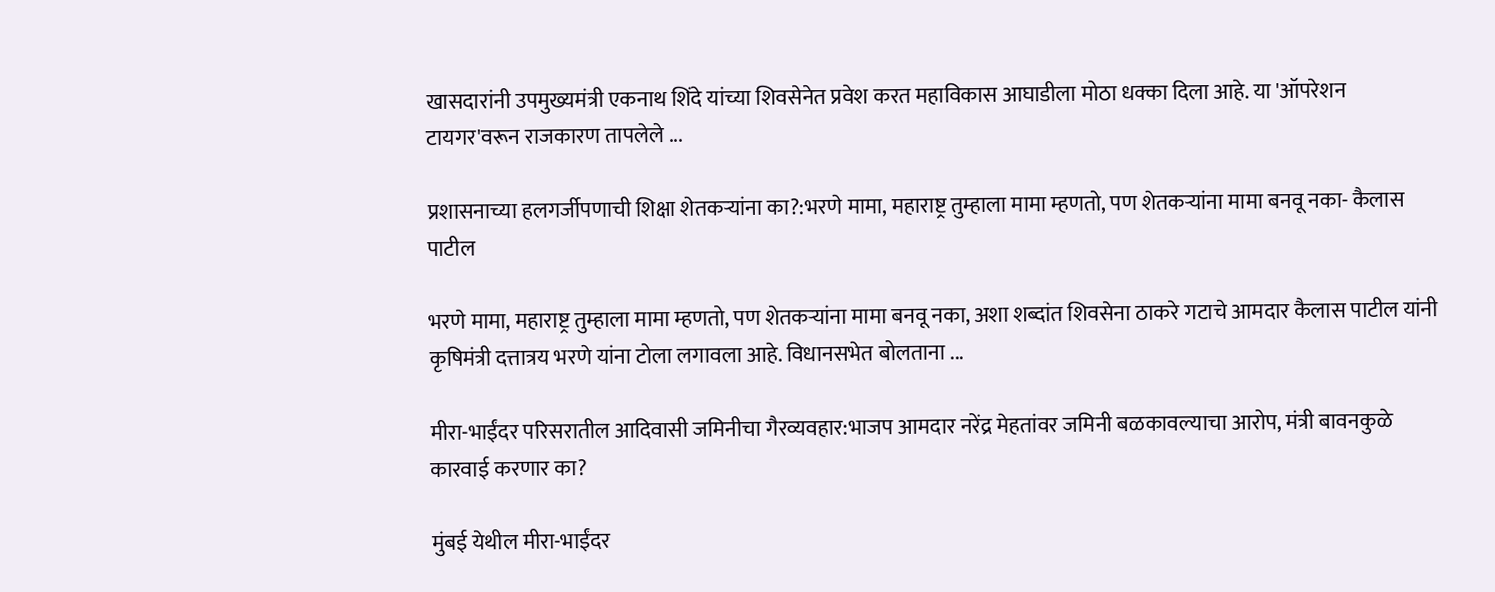खासदारांनी उपमुख्यमंत्री एकनाथ शिंदे यांच्या शिवसेनेत प्रवेश करत महाविकास आघाडीला मोठा धक्का दिला आहे. या 'ऑपरेशन टायगर'वरून राजकारण तापलेले ...

प्रशासनाच्या हलगर्जीपणाची शिक्षा शेतकऱ्यांना का?:भरणे मामा, महाराष्ट्र तुम्हाला मामा म्हणतो, पण शेतकऱ्यांना मामा बनवू नका- कैलास पाटील

भरणे मामा, महाराष्ट्र तुम्हाला मामा म्हणतो, पण शेतकऱ्यांना मामा बनवू नका, अशा शब्दांत शिवसेना ठाकरे गटाचे आमदार कैलास पाटील यांनी कृषिमंत्री दत्तात्रय भरणे यांना टोला लगावला आहे. विधानसभेत बोलताना ...

मीरा-भाईंदर परिसरातील आदिवासी जमिनीचा गैरव्यवहार:भाजप आमदार नरेंद्र मेहतांवर जमिनी बळकावल्याचा आरोप, मंत्री बावनकुळे कारवाई करणार का?

मुंबई येथील मीरा-भाईंदर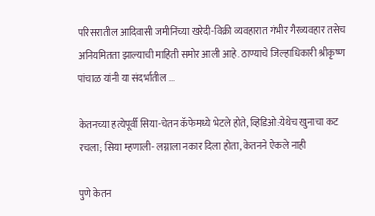परिसरातील आदिवासी जमीनिंच्या खरेदी-विक्री व्यवहारात गंभीर गैरव्यवहार तसेच अनियमितता झाल्याची माहिती समोर आली आहे. ठाण्याचे जिल्हाधिकारी श्रीकृष्ण पांचाळ यांनी या संदर्भातील ...

केतनच्या हत्येपूर्वी सिया-चेतन कॅफेमध्ये भेटले होते, व्हिडिओ:येथेच खुनाचा कट रचला; सिया म्हणाली- लग्नाला नकार दिला होता, केतनने ऐकले नाही

पुणे केतन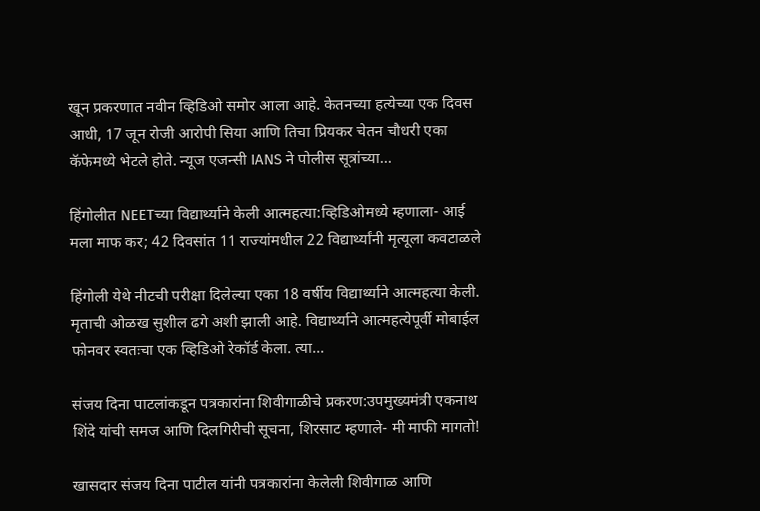खून प्रकरणात नवीन व्हिडिओ समोर आला आहे. केतनच्या हत्येच्या एक दिवस आधी, 17 जून रोजी आरोपी सिया आणि तिचा प्रियकर चेतन चौधरी एका कॅफेमध्ये भेटले होते. न्यूज एजन्सी IANS ने पोलीस सूत्रांच्या...

हिंगोलीत NEETच्या विद्यार्थ्याने केली आत्महत्या:व्हिडिओमध्ये म्हणाला- आई मला माफ कर; 42 दिवसांत 11 राज्यांमधील 22 विद्यार्थ्यांनी मृत्यूला कवटाळले

हिंगोली येथे नीटची परीक्षा दिलेल्या एका 18 वर्षीय विद्यार्थ्याने आत्महत्या केली. मृताची ओळख सुशील ढगे अशी झाली आहे. विद्यार्थ्याने आत्महत्येपूर्वी मोबाईल फोनवर स्वतःचा एक व्हिडिओ रेकॉर्ड केला. त्या...

संजय दिना पाटलांकडून पत्रकारांना शिवीगाळीचे प्रकरण:उपमुख्यमंत्री एकनाथ शिंदे यांची समज आणि दिलगिरीची सूचना, शिरसाट म्हणाले- मी माफी मागतो!

खासदार संजय दिना पाटील यांनी पत्रकारांना केलेली शिवीगाळ आणि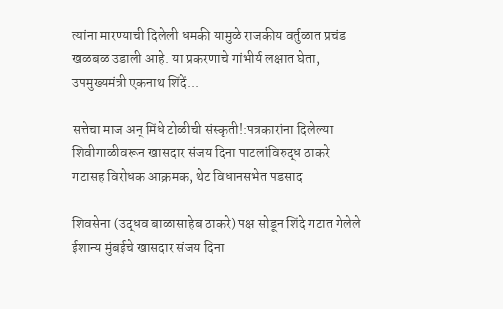त्यांना मारण्याची दिलेली धमकी यामुळे राजकीय वर्तुळात प्रचंड खळबळ उडाली आहे. या प्रकरणाचे गांभीर्य लक्षात घेता, उपमुख्यमंत्री एकनाथ शिंदें...

सत्तेचा माज अन् मिंधे टोळीची संस्कृती!:पत्रकारांना दिलेल्या शिवीगाळीवरून खासदार संजय दिना पाटलांविरुद्ध ठाकरे गटासह विरोधक आक्रमक, थेट विधानसभेत पडसाद

शिवसेना (उद्धव बाळासाहेब ठाकरे) पक्ष सोडून शिंदे गटात गेलेले ईशान्य मुंबईचे खासदार संजय दिना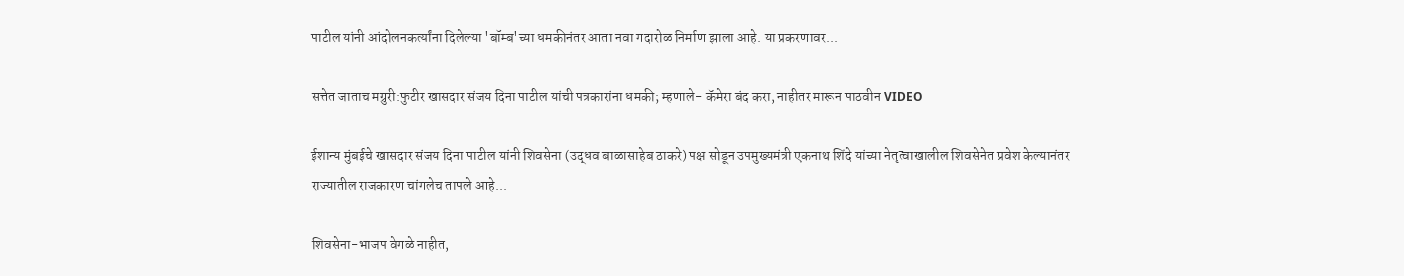पाटील यांनी आंदोलनकर्त्यांना दिलेल्या 'बॉम्ब'च्या धमकीनंतर आता नवा गदारोळ निर्माण झाला आहे. या प्रकरणावर...

सत्तेत जाताच मग्रुरी:फुटीर खासदार संजय दिना पाटील यांची पत्रकारांना धमकी; म्हणाले- कॅमेरा बंद करा, नाहीतर मारून पाठवीन VIDEO

ईशान्य मुंबईचे खासदार संजय दिना पाटील यांनी शिवसेना (उद्धव बाळासाहेब ठाकरे) पक्ष सोडून उपमुख्यमंत्री एकनाथ शिंदे यांच्या नेतृत्वाखालील शिवसेनेत प्रवेश केल्यानंतर राज्यातील राजकारण चांगलेच तापले आहे...

शिवसेना-भाजप वेगळे नाहीत,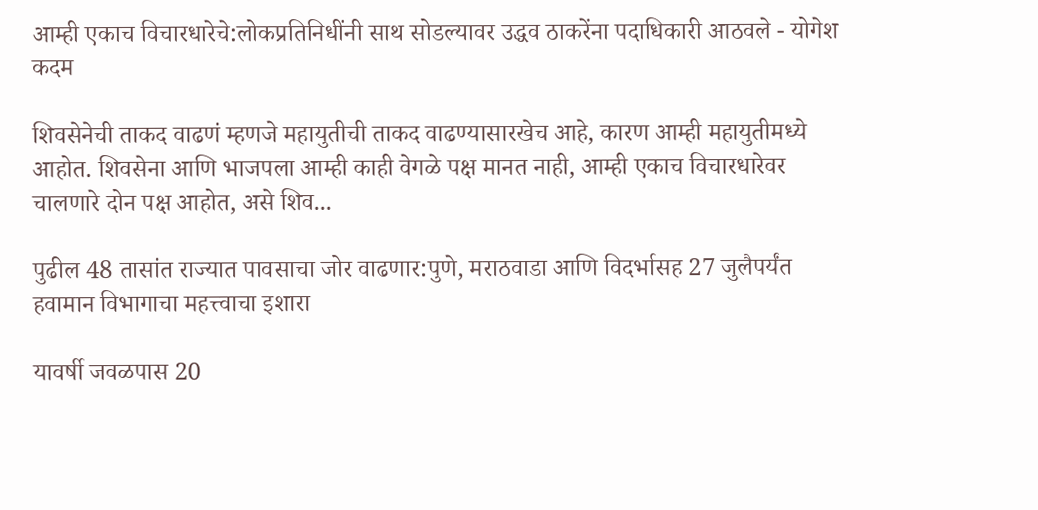आम्ही एकाच विचारधारेचे:लोकप्रतिनिधींनी साथ सोडल्यावर उद्धव ठाकरेंना पदाधिकारी आठवले - योगेश कदम

शिवसेनेची ताकद वाढणं म्हणजे महायुतीची ताकद वाढण्यासारखेच आहे, कारण आम्ही महायुतीमध्ये आहोत. शिवसेना आणि भाजपला आम्ही काही वेगळे पक्ष मानत नाही, आम्ही एकाच विचारधारेवर चालणारे दोन पक्ष आहोत, असे शिव...

पुढील 48 तासांत राज्यात पावसाचा जोर वाढणार:पुणे, मराठवाडा आणि विदर्भासह 27 जुलैपर्यंत हवामान विभागाचा महत्त्वाचा इशारा

यावर्षी जवळपास 20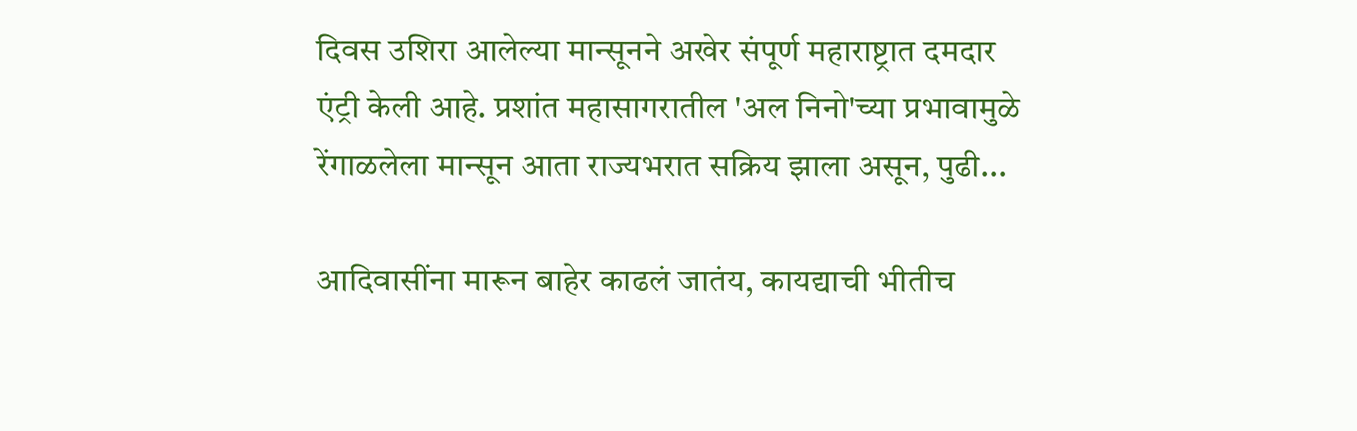दिवस उशिरा आलेल्या मान्सूनने अखेर संपूर्ण महाराष्ट्रात दमदार एंट्री केली आहे. प्रशांत महासागरातील 'अल निनो'च्या प्रभावामुळे रेंगाळलेला मान्सून आता राज्यभरात सक्रिय झाला असून, पुढी...

आदिवासींना मारून बाहेर काढलं जातंय, कायद्याची भीतीच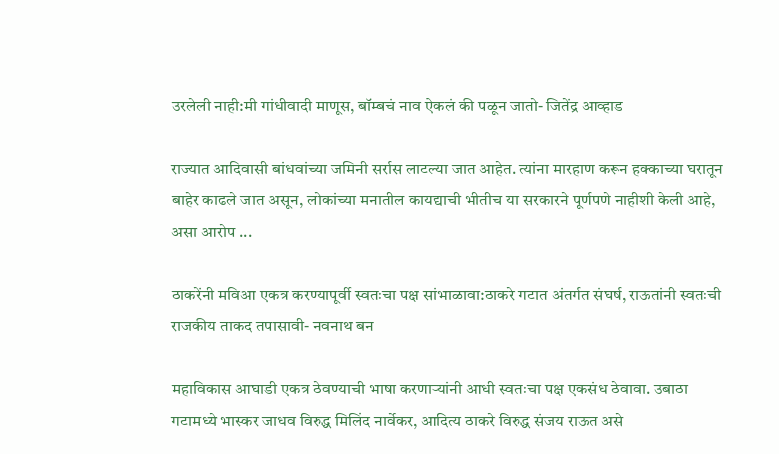उरलेली नाही:मी गांधीवादी माणूस, बॉम्बचं नाव ऐकलं की पळून जातो- जितेंद्र आव्हाड

राज्यात आदिवासी बांधवांच्या जमिनी सर्रास लाटल्या जात आहेत. त्यांना मारहाण करून हक्काच्या घरातून बाहेर काढले जात असून, लोकांच्या मनातील कायद्याची भीतीच या सरकारने पूर्णपणे नाहीशी केली आहे, असा आरोप ...

ठाकरेंनी मविआ एकत्र करण्यापूर्वी स्वतःचा पक्ष सांभाळावा:ठाकरे गटात अंतर्गत संघर्ष, राऊतांनी स्वतःची राजकीय ताकद तपासावी- नवनाथ बन

महाविकास आघाडी एकत्र ठेवण्याची भाषा करणाऱ्यांनी आधी स्वतःचा पक्ष एकसंध ठेवावा. उबाठा गटामध्ये भास्कर जाधव विरुद्ध मिलिंद नार्वेकर, आदित्य ठाकरे विरुद्ध संजय राऊत असे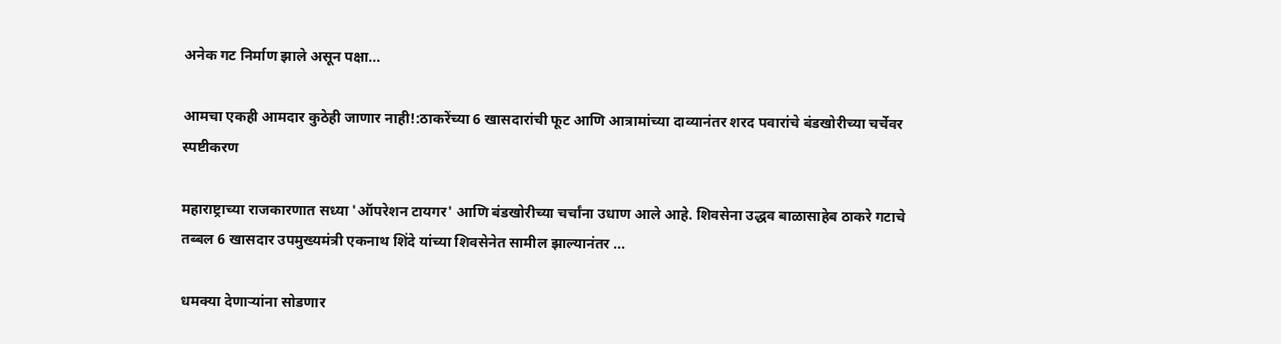अनेक गट निर्माण झाले असून पक्षा...

आमचा एकही आमदार कुठेही जाणार नाही!:ठाकरेंच्या 6 खासदारांची फूट आणि आत्रामांच्या दाव्यानंतर शरद पवारांचे बंडखोरीच्या चर्चेवर स्पष्टीकरण

महाराष्ट्राच्या राजकारणात सध्या 'ऑपरेशन टायगर' आणि बंडखोरीच्या चर्चांना उधाण आले आहे. शिवसेना उद्धव बाळासाहेब ठाकरे गटाचे तब्बल 6 खासदार उपमुख्यमंत्री एकनाथ शिंदे यांच्या शिवसेनेत सामील झाल्यानंतर ...

धमक्या देणाऱ्यांना सोडणार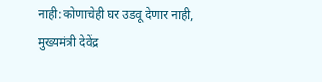नाही:कोणाचेही घर उडवू देणार नाही, मुख्यमंत्री देवेंद्र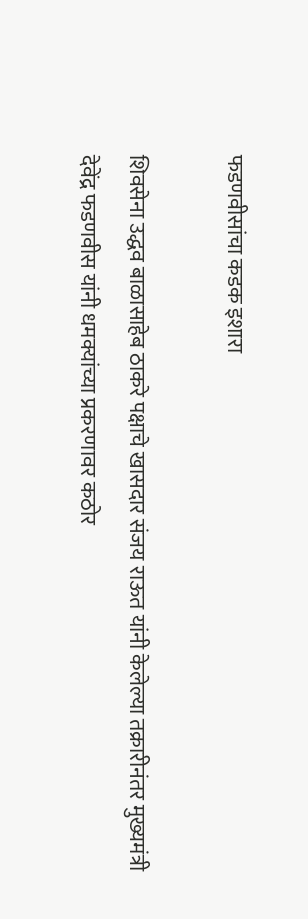फडणवीसांचा कडक इशारा

शिवसेना उद्धव बाळासाहेब ठाकरे पक्षाचे खासदार संजय राऊत यांनी केलेल्या तक्रारीनंतर मुख्यमंत्री देवेंद्र फडणवीस यांनी धमक्यांच्या प्रकरणावर कठोर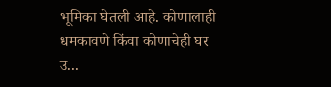भूमिका घेतली आहे. कोणालाही धमकावणे किंवा कोणाचेही घर उ...